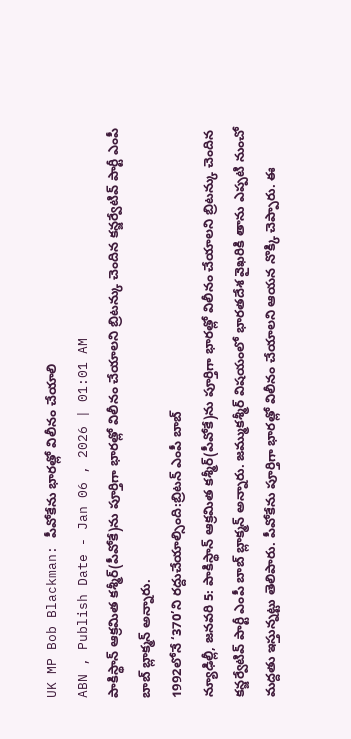UK MP Bob Blackman: పీవోకేను భారత్లో విలీనం చేయాలి
ABN , Publish Date - Jan 06 , 2026 | 01:01 AM
పాకిస్థాన్ ఆక్రమిత కశ్మీర్(పీవోకే)ను పూర్తిగా భారత్లో విలీనం చేయాలని బ్రిటన్కు చెందిన కన్జర్వేటివ్ పార్టీ ఎంపీ బాబ్ బ్లాక్మన్ అన్నారు.
1992లోనే ‘370’ని రద్దుచేయాల్సింది:బ్రిటన్ ఎంపీ బాబ్
న్యూఢిల్లీ, జనవరి 5: పాకిస్థాన్ ఆక్రమిత కశ్మీర్(పీవోకే)ను పూర్తిగా భారత్లో విలీనం చేయాలని బ్రిటన్కు చెందిన కన్జర్వేటివ్ పార్టీ ఎంపీ బాబ్ బ్లాక్మన్ అన్నారు. జమ్ముకశ్మీర్ విషయంలో భారతదేశ వైఖరికి తాను ఎప్పటి నుంచో మద్దతు ఇస్తున్నట్టు తెలిపారు. పీవోకేను పూర్తిగా భారత్లో విలీనం చేయాలని ఆయన నొక్కి చెప్పారు. ఈ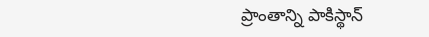ప్రాంతాన్ని పాకిస్థాన్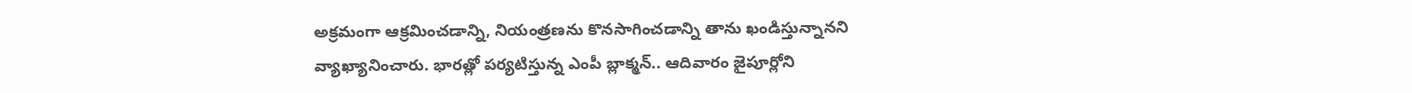అక్రమంగా ఆక్రమించడాన్ని, నియంత్రణను కొనసాగించడాన్ని తాను ఖండిస్తున్నానని వ్యాఖ్యానించారు. భారత్లో పర్యటిస్తున్న ఎంపీ బ్లాక్మన్.. ఆదివారం జైపూర్లోని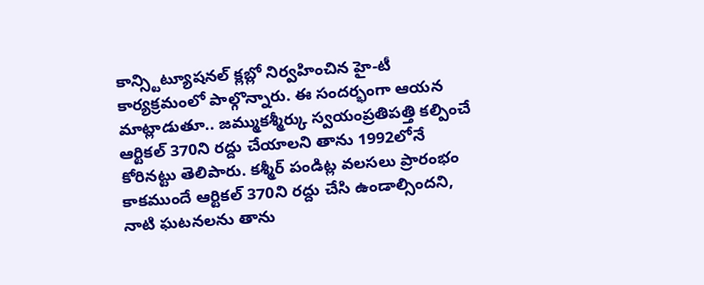కాన్స్టిట్యూషనల్ క్లబ్లో నిర్వహించిన హై-టీ కార్యక్రమంలో పాల్గొన్నారు. ఈ సందర్భంగా ఆయన మాట్లాడుతూ.. జమ్ముకశ్మీర్కు స్వయంప్రతిపత్తి కల్పించే ఆర్టికల్ 370ని రద్దు చేయాలని తాను 1992లోనే కోరినట్టు తెలిపారు. కశ్మీర్ పండిట్ల వలసలు ప్రారంభం కాకముందే ఆర్టికల్ 370ని రద్దు చేసి ఉండాల్సిందని, నాటి ఘటనలను తాను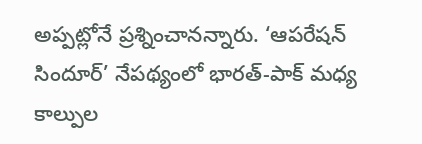అప్పట్లోనే ప్రశ్నించానన్నారు. ‘ఆపరేషన్ సిందూర్’ నేపథ్యంలో భారత్-పాక్ మధ్య కాల్పుల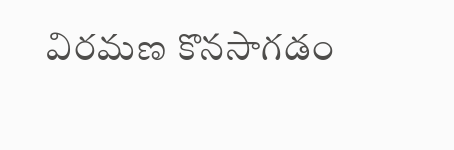విరమణ కొనసాగడం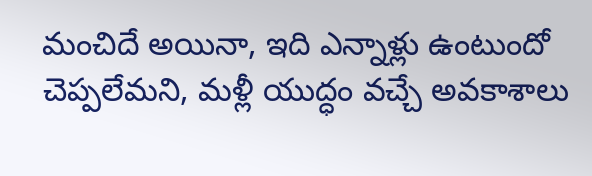మంచిదే అయినా, ఇది ఎన్నాళ్లు ఉంటుందో చెప్పలేమని, మళ్లీ యుద్ధం వచ్చే అవకాశాలు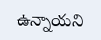ఉన్నాయని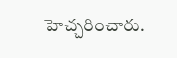హెచ్చరించారు.